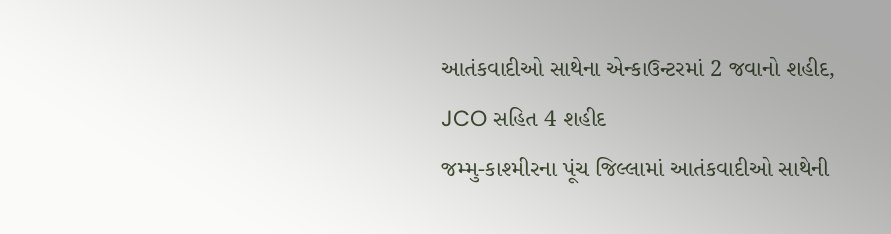આતંકવાદીઓ સાથેના એન્કાઉન્ટરમાં 2 જવાનો શહીદ, JCO સહિત 4 શહીદ
જમ્મુ-કાશ્મીરના પૂંચ જિલ્લામાં આતંકવાદીઓ સાથેની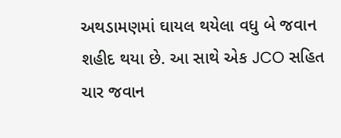અથડામણમાં ઘાયલ થયેલા વધુ બે જવાન શહીદ થયા છે. આ સાથે એક JCO સહિત ચાર જવાન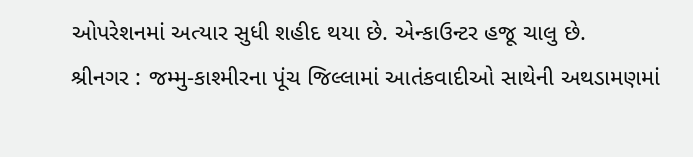ઓપરેશનમાં અત્યાર સુધી શહીદ થયા છે. એન્કાઉન્ટર હજૂ ચાલુ છે.
શ્રીનગર : જમ્મુ-કાશ્મીરના પૂંચ જિલ્લામાં આતંકવાદીઓ સાથેની અથડામણમાં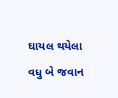ઘાયલ થયેલા વધુ બે જવાન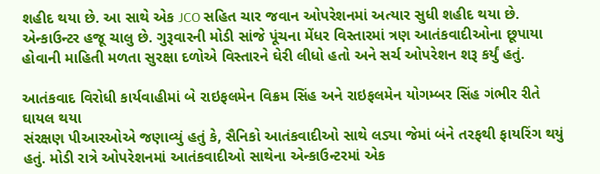શહીદ થયા છે. આ સાથે એક JCO સહિત ચાર જવાન ઓપરેશનમાં અત્યાર સુધી શહીદ થયા છે. એન્કાઉન્ટર હજૂ ચાલુ છે. ગુરૂવારની મોડી સાંજે પૂંચના મેંધર વિસ્તારમાં ત્રણ આતંકવાદીઓના છૂપાયા હોવાની માહિતી મળતા સુરક્ષા દળોએ વિસ્તારને ઘેરી લીધો હતો અને સર્ચ ઓપરેશન શરૂ કર્યું હતું.

આતંકવાદ વિરોધી કાર્યવાહીમાં બે રાઇફલમેન વિક્રમ સિંહ અને રાઇફલમેન યોગમ્બર સિંહ ગંભીર રીતે ઘાયલ થયા
સંરક્ષણ પીઆરઓએ જણાવ્યું હતું કે, સૈનિકો આતંકવાદીઓ સાથે લડ્યા જેમાં બંને તરફથી ફાયરિંગ થયું હતું. મોડી રાત્રે ઓપરેશનમાં આતંકવાદીઓ સાથેના એન્કાઉન્ટરમાં એક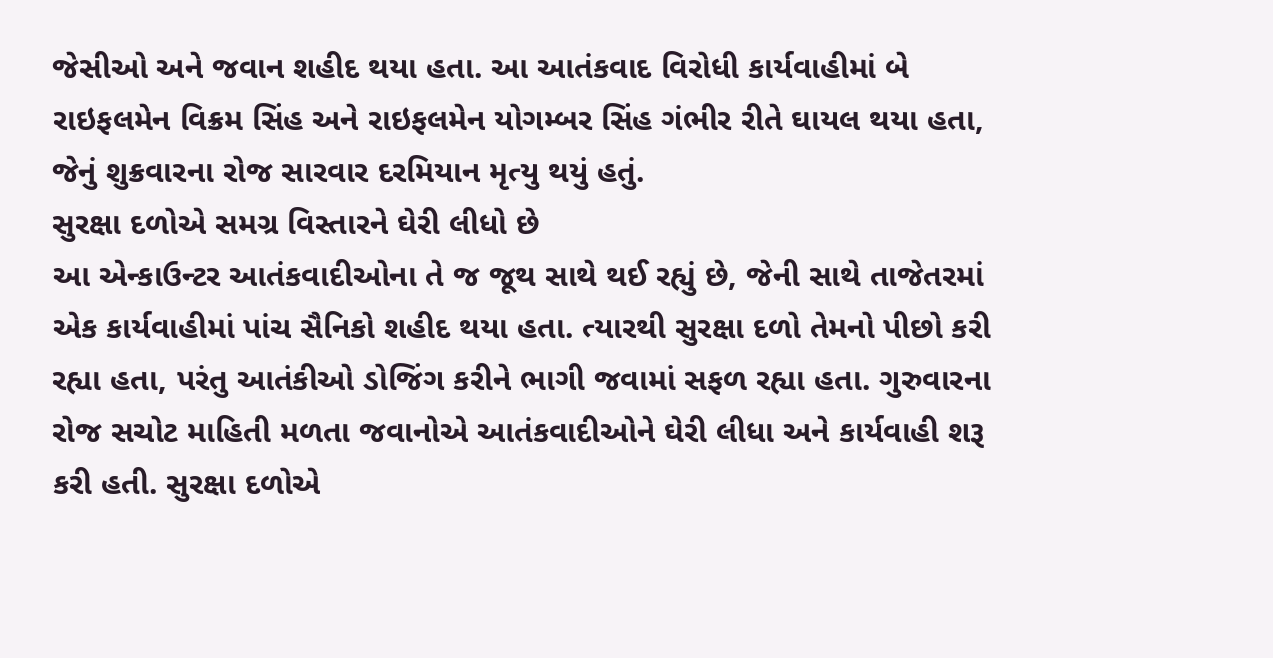જેસીઓ અને જવાન શહીદ થયા હતા. આ આતંકવાદ વિરોધી કાર્યવાહીમાં બે રાઇફલમેન વિક્રમ સિંહ અને રાઇફલમેન યોગમ્બર સિંહ ગંભીર રીતે ઘાયલ થયા હતા, જેનું શુક્રવારના રોજ સારવાર દરમિયાન મૃત્યુ થયું હતું.
સુરક્ષા દળોએ સમગ્ર વિસ્તારને ઘેરી લીધો છે
આ એન્કાઉન્ટર આતંકવાદીઓના તે જ જૂથ સાથે થઈ રહ્યું છે, જેની સાથે તાજેતરમાં એક કાર્યવાહીમાં પાંચ સૈનિકો શહીદ થયા હતા. ત્યારથી સુરક્ષા દળો તેમનો પીછો કરી રહ્યા હતા, પરંતુ આતંકીઓ ડોજિંગ કરીને ભાગી જવામાં સફળ રહ્યા હતા. ગુરુવારના રોજ સચોટ માહિતી મળતા જવાનોએ આતંકવાદીઓને ઘેરી લીધા અને કાર્યવાહી શરૂ કરી હતી. સુરક્ષા દળોએ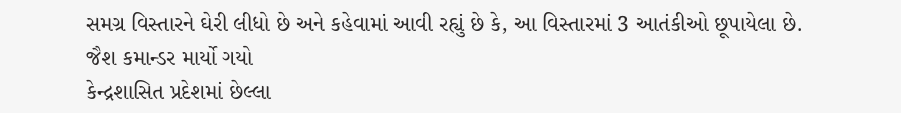સમગ્ર વિસ્તારને ઘેરી લીધો છે અને કહેવામાં આવી રહ્યું છે કે, આ વિસ્તારમાં 3 આતંકીઓ છૂપાયેલા છે.
જૈશ કમાન્ડર માર્યો ગયો
કેન્દ્રશાસિત પ્રદેશમાં છેલ્લા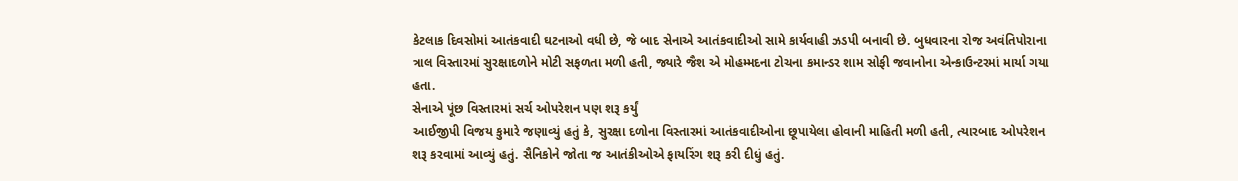કેટલાક દિવસોમાં આતંકવાદી ઘટનાઓ વધી છે, જે બાદ સેનાએ આતંકવાદીઓ સામે કાર્યવાહી ઝડપી બનાવી છે. બુધવારના રોજ અવંતિપોરાના ત્રાલ વિસ્તારમાં સુરક્ષાદળોને મોટી સફળતા મળી હતી, જ્યારે જૈશ એ મોહમ્મદના ટોચના કમાન્ડર શામ સોફી જવાનોના એન્કાઉન્ટરમાં માર્યા ગયા હતા.
સેનાએ પૂંછ વિસ્તારમાં સર્ચ ઓપરેશન પણ શરૂ કર્યું
આઈજીપી વિજય કુમારે જણાવ્યું હતું કે, સુરક્ષા દળોના વિસ્તારમાં આતંકવાદીઓના છૂપાયેલા હોવાની માહિતી મળી હતી, ત્યારબાદ ઓપરેશન શરૂ કરવામાં આવ્યું હતું. સૈનિકોને જોતા જ આતંકીઓએ ફાયરિંગ શરૂ કરી દીધું હતું.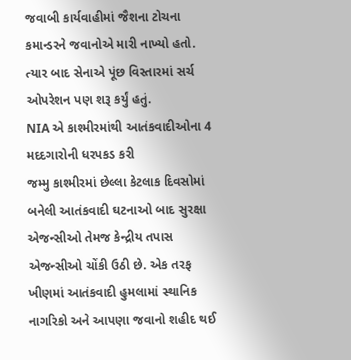જવાબી કાર્યવાહીમાં જૈશના ટોચના કમાન્ડરને જવાનોએ મારી નાખ્યો હતો. ત્યાર બાદ સેનાએ પૂંછ વિસ્તારમાં સર્ચ ઓપરેશન પણ શરૂ કર્યું હતું.
NIA એ કાશ્મીરમાંથી આતંકવાદીઓના 4 મદદગારોની ધરપકડ કરી
જમ્મુ કાશ્મીરમાં છેલ્લા કેટલાક દિવસોમાં બનેલી આતંકવાદી ઘટનાઓ બાદ સુરક્ષા એજન્સીઓ તેમજ કેન્દ્રીય તપાસ એજન્સીઓ ચોંકી ઉઠી છે. એક તરફ ખીણમાં આતંકવાદી હુમલામાં સ્થાનિક નાગરિકો અને આપણા જવાનો શહીદ થઈ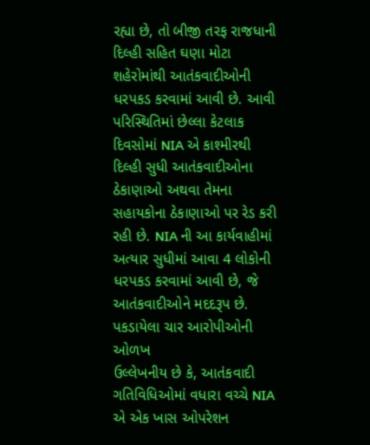રહ્યા છે, તો બીજી તરફ રાજધાની દિલ્હી સહિત ઘણા મોટા શહેરોમાંથી આતંકવાદીઓની ધરપકડ કરવામાં આવી છે. આવી પરિસ્થિતિમાં છેલ્લા કેટલાક દિવસોમાં NIA એ કાશ્મીરથી દિલ્હી સુધી આતંકવાદીઓના ઠેકાણાઓ અથવા તેમના સહાયકોના ઠેકાણાઓ પર રેડ કરી રહી છે. NIA ની આ કાર્યવાહીમાં અત્યાર સુધીમાં આવા 4 લોકોની ધરપકડ કરવામાં આવી છે, જે આતંકવાદીઓને મદદરૂપ છે.
પકડાયેલા ચાર આરોપીઓની ઓળખ
ઉલ્લેખનીય છે કે, આતંકવાદી ગતિવિધિઓમાં વધારા વચ્ચે NIA એ એક ખાસ ઓપરેશન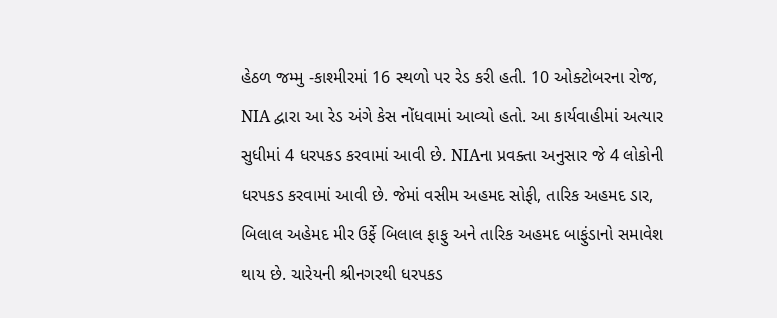હેઠળ જમ્મુ -કાશ્મીરમાં 16 સ્થળો પર રેડ કરી હતી. 10 ઓક્ટોબરના રોજ, NIA દ્વારા આ રેડ અંગે કેસ નોંધવામાં આવ્યો હતો. આ કાર્યવાહીમાં અત્યાર સુધીમાં 4 ધરપકડ કરવામાં આવી છે. NIAના પ્રવક્તા અનુસાર જે 4 લોકોની ધરપકડ કરવામાં આવી છે. જેમાં વસીમ અહમદ સોફી, તારિક અહમદ ડાર, બિલાલ અહેમદ મીર ઉર્ફે બિલાલ ફાફુ અને તારિક અહમદ બાફુંડાનો સમાવેશ થાય છે. ચારેયની શ્રીનગરથી ધરપકડ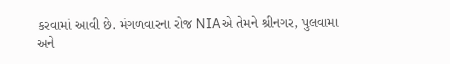કરવામાં આવી છે. મંગળવારના રોજ NIAએ તેમને શ્રીનગર, પુલવામા અને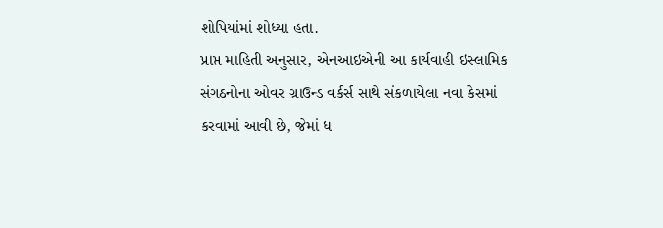શોપિયાંમાં શોધ્યા હતા.
પ્રાપ્ત માહિતી અનુસાર, એનઆઇએની આ કાર્યવાહી ઇસ્લામિક સંગઠનોના ઓવર ગ્રાઉન્ડ વર્કર્સ સાથે સંકળાયેલા નવા કેસમાં કરવામાં આવી છે, જેમાં ધ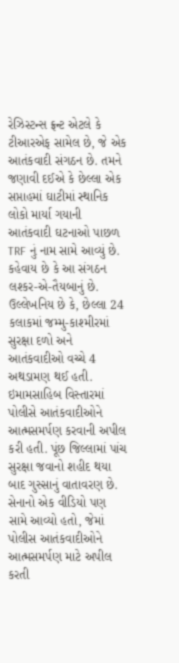રેઝિસ્ટન્સ ફ્રન્ટ એટલે કે ટીઆરએફ સામેલ છે, જે એક આતંકવાદી સંગઠન છે. તમને જણાવી દઈએ કે છેલ્લા એક સપ્તાહમાં ઘાટીમાં સ્થાનિક લોકો માર્યા ગયાની આતંકવાદી ઘટનાઓ પાછળ TRF નું નામ સામે આવ્યું છે. કહેવાય છે કે આ સંગઠન લશ્કર-એ-તૈયબાનું છે.
ઉલ્લેખનિય છે કે, છેલ્લા 24 કલાકમાં જમ્મુ-કાશ્મીરમાં સુરક્ષા દળો અને આતંકવાદીઓ વચ્ચે 4 અથડામણ થઈ હતી. ઇમામસાહિબ વિસ્તારમાં પોલીસે આતંકવાદીઓને આત્મસમર્પણ કરવાની અપીલ કરી હતી. પૂંછ જિલ્લામાં પાંચ સુરક્ષા જવાનો શહીદ થયા બાદ ગુસ્સાનું વાતાવરણ છે. સેનાનો એક વીડિયો પણ સામે આવ્યો હતો, જેમાં પોલીસ આતંકવાદીઓને આત્મસમર્પણ માટે અપીલ કરતી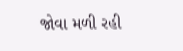જોવા મળી રહી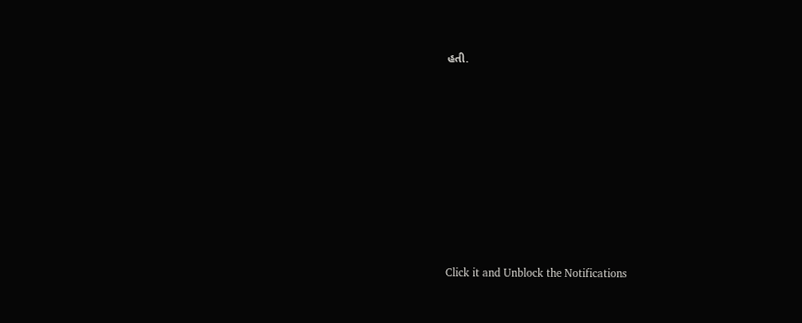હતી.












Click it and Unblock the Notifications